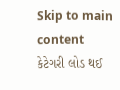Skip to main content
કેટેગરી લોડ થઈ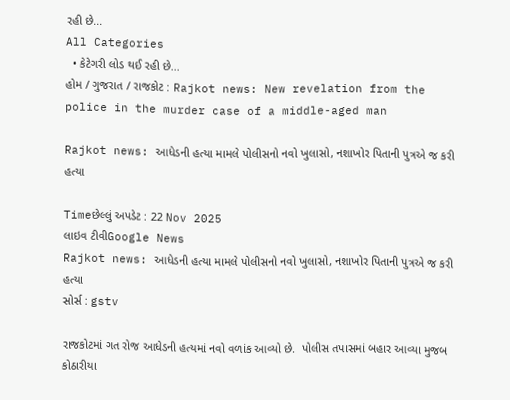રહી છે...
All Categories
  • કેટેગરી લોડ થઈ રહી છે...
હોમ / ગુજરાત / રાજકોટ : Rajkot news: New revelation from the police in the murder case of a middle-aged man

Rajkot news: આધેડની હત્યા મામલે પોલીસનો નવો ખુલાસો, નશાખોર પિતાની પુત્રએ જ કરી હત્યા

Timeછેલ્લું અપડેટ : 22 Nov 2025
લાઇવ ટીવીGoogle News
Rajkot news: આધેડની હત્યા મામલે પોલીસનો નવો ખુલાસો, નશાખોર પિતાની પુત્રએ જ કરી હત્યા
સોર્સ : gstv

રાજકોટમાં ગત રોજ આધેડની હત્યમાં નવો વળાંક આવ્યો છે.  પોલીસ તપાસમાં બહાર આવ્યા મુજબ કોઠારીયા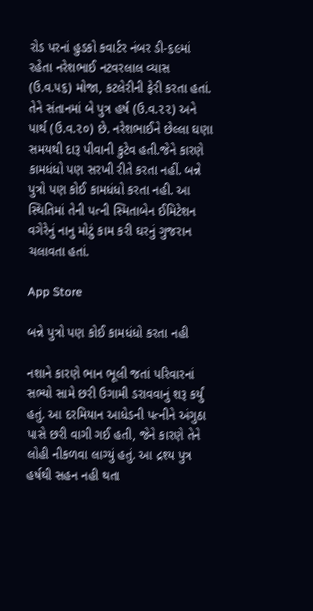રોડ પરનાં હુડકો કવાર્ટર નંબર ડી-૬૯માં રહેતા નરેશભાઈ નટવરલાલ વ્યાસ (ઉ.વ.૫૬) મોજા, કટલેરીની ફેરી કરતા હતાં. તેને સંતાનમાં બે પુત્ર હર્ષ (ઉ.વ.૨૨) અને પાર્થ (ઉ.વ.૨૦) છે. નરેશભાઈને છેલ્લા ઘણા સમયથી દારૂ પીવાની કુટેવ હતી.જેને કારણે કામધંધો પણ સરખી રીતે કરતા નહીં. બન્ને પુત્રો પણ કોઈ કામધંધો કરતા નહી. આ સ્થિતિમાં તેની પત્ની સ્મિતાબેન ઈમિટેશન વગેરેનું નાનુ મોટું કામ કરી ઘરનું ગુજરાન ચલાવતા હતાં.

App Store

બન્ને પુત્રો પણ કોઈ કામધંધો કરતા નહી

નશાને કારણે ભાન ભૂલી જતાં પરિવારનાં સભ્યો સામે છરી ઉગામી ડરાવવાનું શરૂ કર્યું હતું. આ દરમિયાન આધેડની પત્નીને અંગુઠા પાસે છરી વાગી ગઈ હતી, જેને કારણે તેને લોહી નીકળવા લાગ્યું હતું. આ દ્રશ્ય પુત્ર હર્ષથી સહન નહી થતા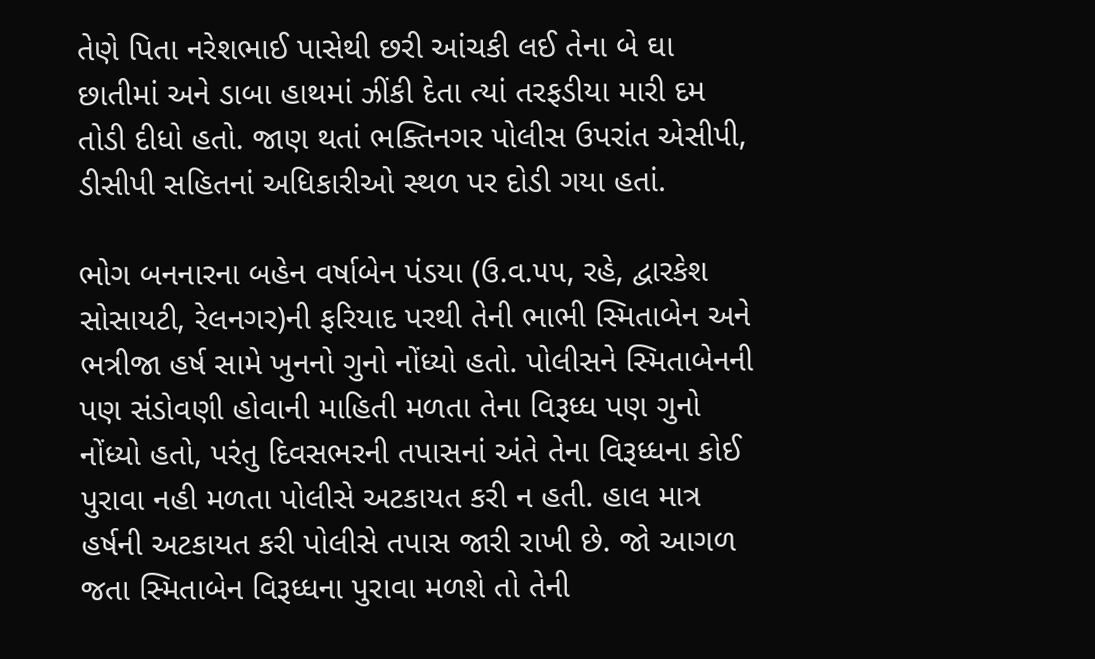તેણે પિતા નરેશભાઈ પાસેથી છરી આંચકી લઈ તેના બે ઘા છાતીમાં અને ડાબા હાથમાં ઝીંકી દેતા ત્યાં તરફડીયા મારી દમ તોડી દીધો હતો. જાણ થતાં ભક્તિનગર પોલીસ ઉપરાંત એસીપી, ડીસીપી સહિતનાં અધિકારીઓ સ્થળ પર દોડી ગયા હતાં.

ભોગ બનનારના બહેન વર્ષાબેન પંડયા (ઉ.વ.૫૫, રહે, દ્વારકેશ સોસાયટી, રેલનગર)ની ફરિયાદ પરથી તેની ભાભી સ્મિતાબેન અને ભત્રીજા હર્ષ સામે ખુનનો ગુનો નોંધ્યો હતો. પોલીસને સ્મિતાબેનની પણ સંડોવણી હોવાની માહિતી મળતા તેના વિરૂધ્ધ પણ ગુનો નોંધ્યો હતો, પરંતુ દિવસભરની તપાસનાં અંતે તેના વિરૂધ્ધના કોઈ પુરાવા નહી મળતા પોલીસે અટકાયત કરી ન હતી. હાલ માત્ર હર્ષની અટકાયત કરી પોલીસે તપાસ જારી રાખી છે. જો આગળ જતા સ્મિતાબેન વિરૂધ્ધના પુરાવા મળશે તો તેની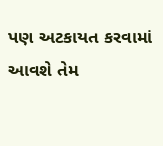પણ અટકાયત કરવામાં આવશે તેમ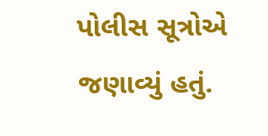પોલીસ સૂત્રોએ જણાવ્યું હતું.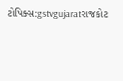ટોપિક્સ:gstvgujaratરાજકોટ